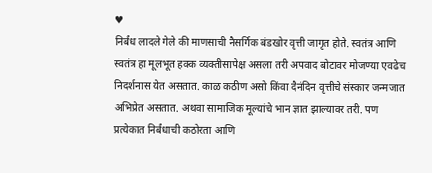♥
निर्बंध लादले गेले की माणसाची नैसर्गिक बंडखोर वृत्ती जागृत होते. स्वतंत्र आणि स्वतंत्र हा मूलभूत हक्क व्यक्तीसापेक्ष असला तरी अपवाद बोटावर मोजण्या एवढेच निदर्शनास येत असतात. काळ कठीण असो किंवा दैनंदिन वृत्तीचे संस्कार जन्मजात अभिप्रेत असतात. अथवा सामाजिक मूल्यांचे भान ज्ञात झाल्यावर तरी. पण प्रत्येकात निर्बंधाची कठोरता आणि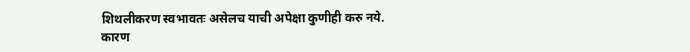शिथलीकरण स्वभावतः असेलच याची अपेक्षा कुणीही करु नये. कारण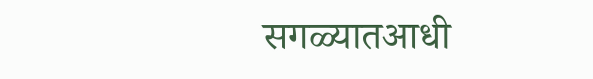सगळ्यातआधी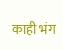काही भंग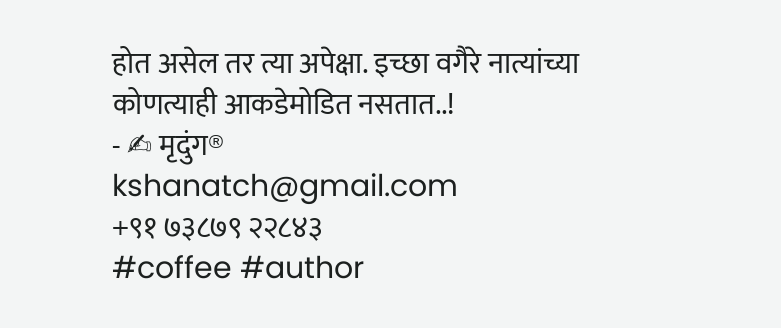होत असेल तर त्या अपेक्षा. इच्छा वगैरे नात्यांच्या कोणत्याही आकडेमोडित नसतात..!
- ✍ मृदुंग®
kshanatch@gmail.com
+९१ ७३८७९ २२८४३
#coffee #author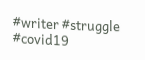#writer #struggle #covid19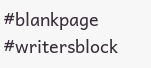#blankpage #writersblock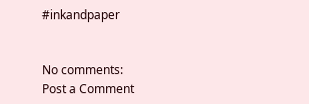#inkandpaper


No comments:
Post a Comment